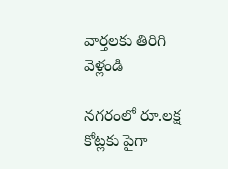వార్తలకు తిరిగి వెళ్లండి

నగరంలో రూ.లక్ష కోట్లకు పైగా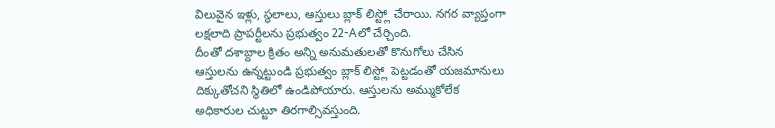విలువైన ఇళ్లు, స్థలాలు, ఆస్తులు బ్లాక్ లిస్ట్లో చేరాయి. నగర వ్యాప్తంగా లక్షలాది ప్రాపర్టీలను ప్రభుత్వం 22-Aలో చేర్చింది.
దీంతో దశాబ్దాల క్రితం అన్ని అనుమతులతో కొనుగోలు చేసిన ఆస్తులను ఉన్నట్టుండి ప్రభుత్వం బ్లాక్ లిస్ట్లో పెట్టడంతో యజమానులు దిక్కుతోచని స్థితిలో ఉండిపోయారు. ఆస్తులను అమ్ముకోలేక అధికారుల చుట్టూ తిరగాల్సివస్తుంది.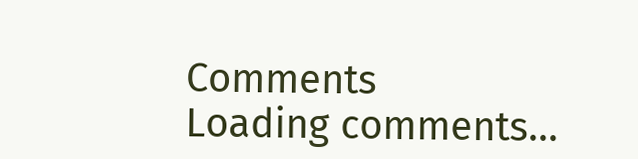Comments
Loading comments...